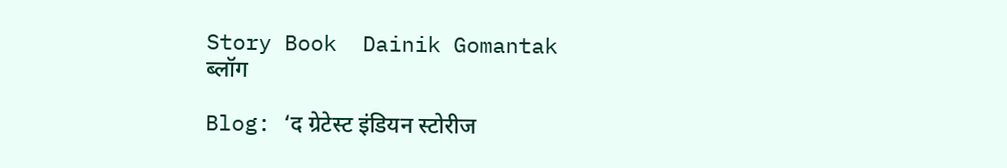Story Book  Dainik Gomantak
ब्लॉग

Blog: ‘द ग्रेटेस्ट इंडियन स्टोरीज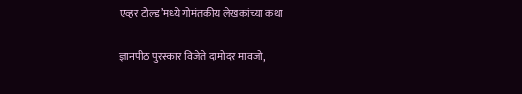एव्हर टोल्ड’मध्‍ये गोमंतकीय लेखकांच्या कथा

ज्ञानपीठ पुरस्कार विजेते दामोदर मावजो,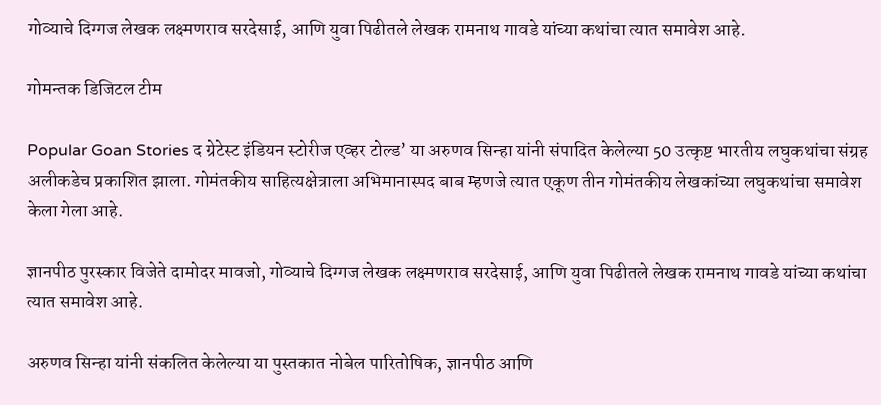गोव्याचे दिग्गज लेखक लक्ष्मणराव सरदेसाई, आणि युवा पिढीतले लेखक रामनाथ गावडे यांच्या कथांचा त्यात समावेश आहे.

गोमन्तक डिजिटल टीम

Popular Goan Stories द ग्रेटेस्ट इंडियन स्टोरीज एव्हर टोल्ड’ या अरुणव सिन्हा यांनी संपादित केलेल्या 50 उत्कृष्ट भारतीय लघुकथांचा संग्रह अलीकडेच प्रकाशित झाला. गोमंतकीय साहित्यक्षेत्राला अभिमानास्पद बाब म्हणजे त्यात एकूण तीन गोमंतकीय लेखकांच्या लघुकथांचा समावेश केला गेला आहे.

ज्ञानपीठ पुरस्कार विजेते दामोदर मावजो, गोव्याचे दिग्गज लेखक लक्ष्मणराव सरदेसाई, आणि युवा पिढीतले लेखक रामनाथ गावडे यांच्या कथांचा त्यात समावेश आहे.

अरुणव सिन्हा यांनी संकलित केलेल्या या पुस्तकात नोबेल पारितोषिक, ज्ञानपीठ आणि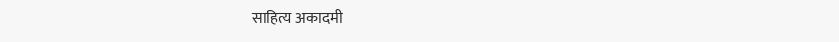साहित्य अकादमी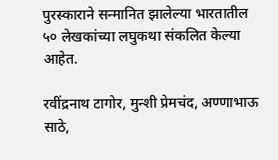पुरस्काराने सन्मानित झालेल्या भारतातील ५० लेखकांच्या लघुकथा संकलित केल्या आहेत.

रवींद्रनाथ टागोर, मुन्शी प्रेमचंद, अण्णाभाऊ साठे,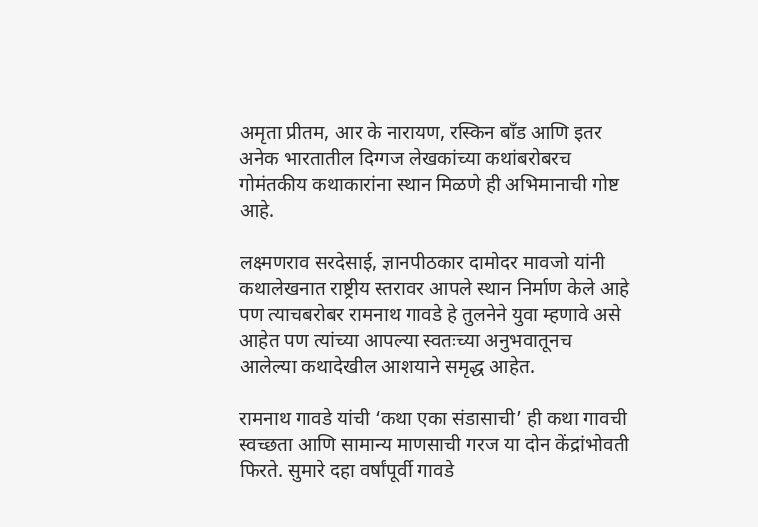अमृता प्रीतम, आर के नारायण, रस्किन बाँड आणि इतर अनेक भारतातील दिग्गज लेखकांच्या कथांबरोबरच गोमंतकीय कथाकारांना स्थान मिळणे ही अभिमानाची गोष्ट आहे.

लक्ष्मणराव सरदेसाई, ज्ञानपीठकार दामोदर मावजो यांनी कथालेखनात राष्ट्रीय स्तरावर आपले स्थान निर्माण केले आहे पण त्याचबरोबर रामनाथ गावडे हे तुलनेने युवा म्हणावे असे आहेत पण त्यांच्या आपल्या स्वतःच्या अनुभवातूनच आलेल्या कथादेखील आशयाने समृद्ध आहेत.

रामनाथ गावडे यांची ‘कथा एका संडासाची’ ही कथा गावची स्वच्छता आणि सामान्य माणसाची गरज या दोन केंद्रांभोवती फिरते. सुमारे दहा वर्षांपूर्वी गावडे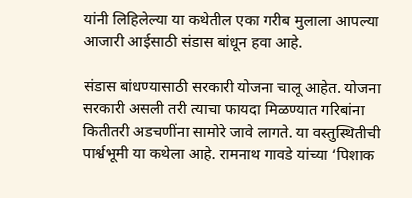यांनी लिहिलेल्या या कथेतील एका गरीब मुलाला आपल्या आजारी आईसाठी संडास बांधून हवा आहे.

संडास बांधण्यासाठी सरकारी योजना चालू आहेत. योजना सरकारी असली तरी त्याचा फायदा मिळण्यात गरिबांना कितीतरी अडचणींना सामोरे जावे लागते. या वस्तुस्थितीची पार्श्वभूमी या कथेला आहे. रामनाथ गावडे यांच्या ‘पिशाक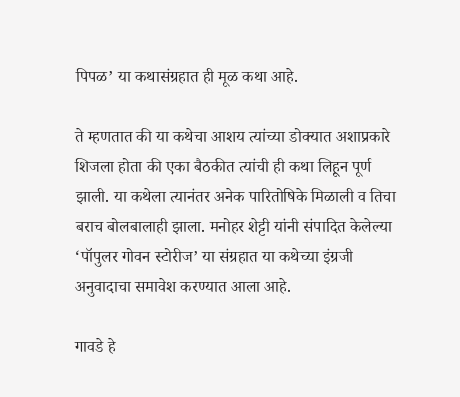पिपळ’ या कथासंग्रहात ही मूळ कथा आहे.

ते म्हणतात की या कथेचा आशय त्यांच्या डोक्यात अशाप्रकारे शिजला होता की एका बैठकीत त्यांची ही कथा लिहून पूर्ण झाली. या कथेला त्यानंतर अनेक पारितोषिके मिळाली व तिचा बराच बोलबालाही झाला. मनोहर शेट्टी यांनी संपादित केलेल्या ‘पॉपुलर गोवन स्‍टोरीज’ या संग्रहात या कथेच्या इंग्रजी अनुवादाचा समावेश करण्यात आला आहे.

गावडे हे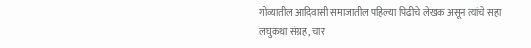गोव्यातील आदिवासी समाजातील पहिल्या पिढीचे लेखक असून त्यांचे सहा लघुकथा संग्रह, चार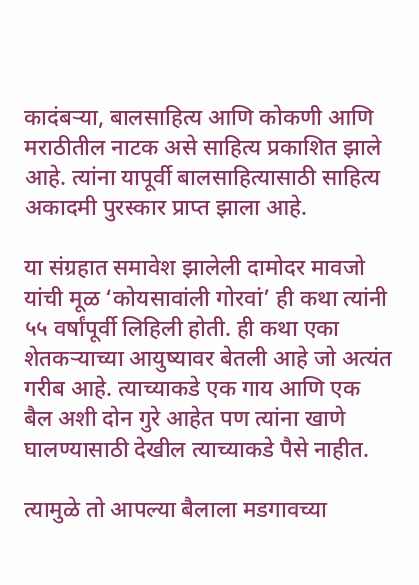कादंबऱ्या, बालसाहित्य आणि कोकणी आणि मराठीतील नाटक असे साहित्य प्रकाशित झाले आहे. त्यांना यापूर्वी बालसाहित्यासाठी साहित्य अकादमी पुरस्‍कार प्राप्‍त झाला आहे.

या संग्रहात समावेश झालेली दामोदर मावजो यांची मूळ ‘कोयसावांली गोरवां’ ही कथा त्यांनी ५५ वर्षांपूर्वी लिहिली होती. ही कथा एका शेतकऱ्याच्या आयुष्यावर बेतली आहे जो अत्यंत गरीब आहे. त्याच्याकडे एक गाय आणि एक बैल अशी दोन गुरे आहेत पण त्यांना खाणे घालण्यासाठी देखील त्याच्याकडे पैसे नाहीत.

त्यामुळे तो आपल्या बैलाला मडगावच्या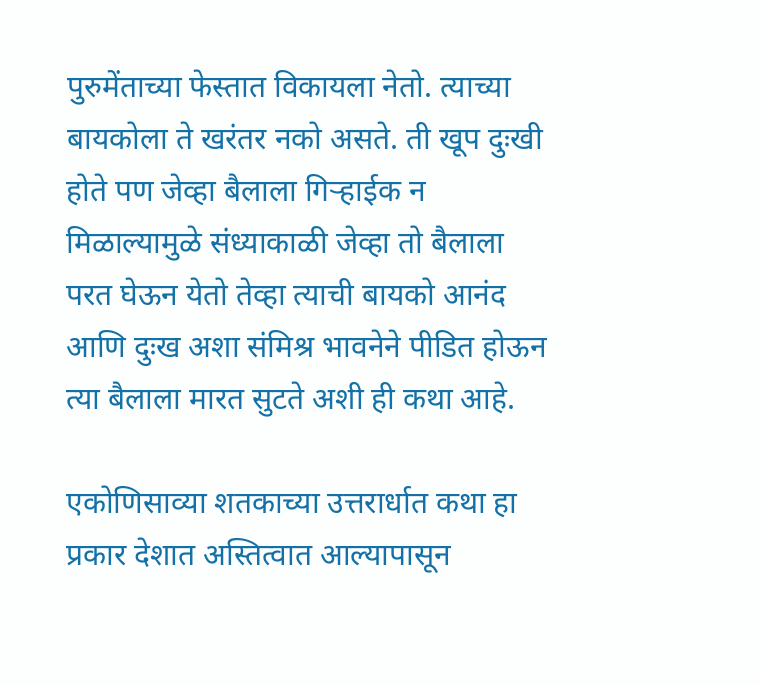पुरुमेंताच्या फेस्तात विकायला नेतो. त्याच्या बायकोला ते खरंतर नको असते. ती खूप दुःखी होते पण जेव्हा बैलाला गिऱ्हाईक न मिळाल्यामुळे संध्याकाळी जेव्हा तो बैलाला परत घेऊन येतो तेव्हा त्याची बायको आनंद आणि दुःख अशा संमिश्र भावनेने पीडित होऊन त्या बैलाला मारत सुटते अशी ही कथा आहे.

एकोणिसाव्या शतकाच्या उत्तरार्धात कथा हा प्रकार देशात अस्तित्वात आल्यापासून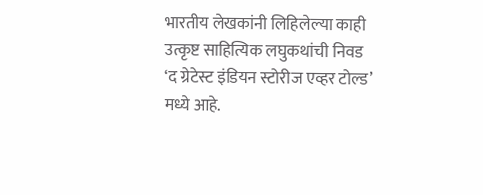भारतीय लेखकांनी लिहिलेल्या काही उत्कृष्ट साहित्यिक लघुकथांची निवड ‘द ग्रेटेस्ट इंडियन स्टोरीज एव्हर टोल्ड’ मध्ये आहे.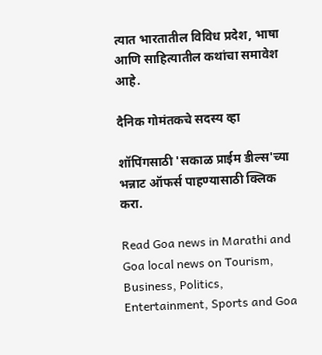त्‍यात भारतातील विविध प्रदेश, भाषा आणि साहित्यातील कथांचा समावेश आहे.

दैनिक गोमंतकचे सदस्य व्हा

शॉपिंगसाठी 'सकाळ प्राईम डील्स'च्या भन्नाट ऑफर्स पाहण्यासाठी क्लिक करा.

Read Goa news in Marathi and Goa local news on Tourism, Business, Politics, Entertainment, Sports and Goa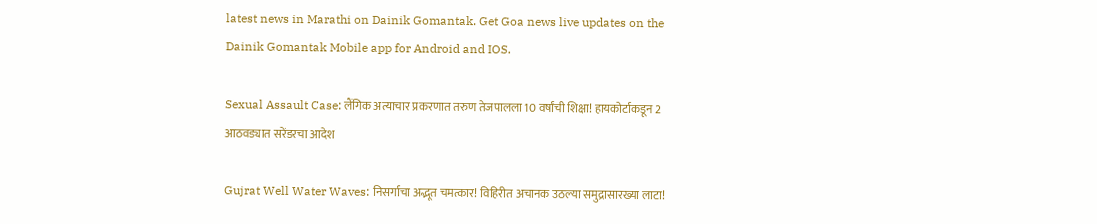latest news in Marathi on Dainik Gomantak. Get Goa news live updates on the Dainik Gomantak Mobile app for Android and IOS.

Sexual Assault Case: लैंगिक अत्याचार प्रकरणात तरुण तेजपालला 10 वर्षांची शिक्षा! हायकोर्टाकडून 2 आठवड्यात सरेंडरचा आदेश

Gujrat Well Water Waves: निसर्गाचा अद्भूत चमत्कार! विहिरीत अचानक उठल्या समुद्रासारख्या लाटा!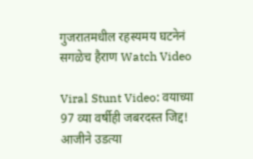गुजरातमधील रहस्यमय घटनेनं सगळेच हैराण Watch Video

Viral Stunt Video: वयाच्या 97 व्या वर्षीही जबरदस्त जिद्द! आजीने उडत्या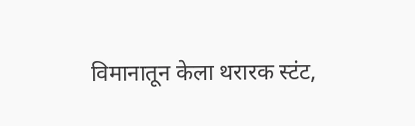विमानातून केला थरारक स्टंट,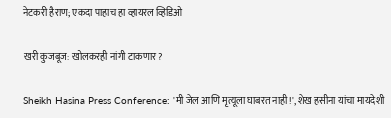नेटकरी हैराण; एकदा पाहाच हा व्हायरल व्हिडिओ

खरी कुजबूज: खोलकरही नांगी टाकणार?

Sheikh Hasina Press Conference: 'मी जेल आणि मृत्यूला घाबरत नाही!', शेख हसीना यांचा मायदेशी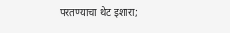परतण्याचा थेट इशारा;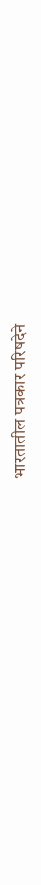भारतातील पत्रकार परिषदेने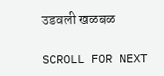उडवली खळबळ

SCROLL FOR NEXT